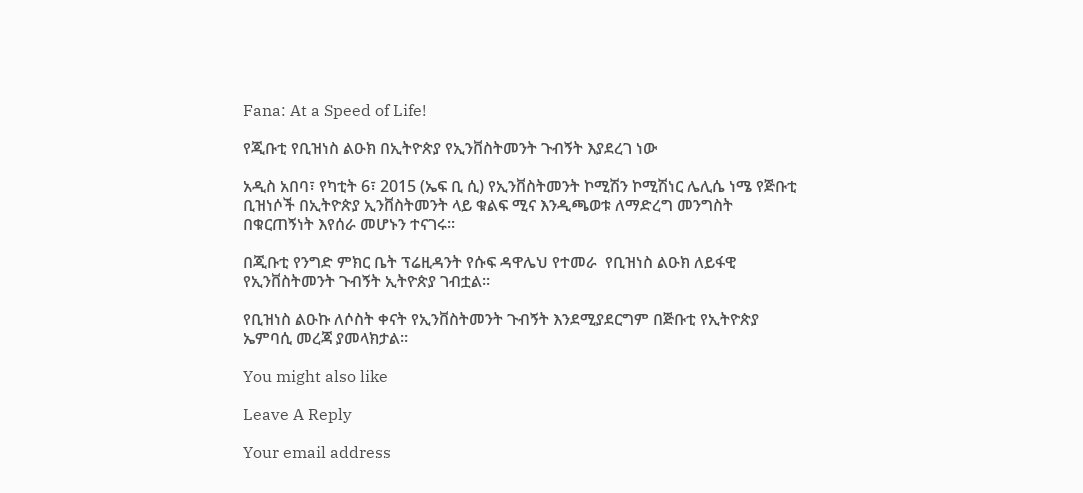Fana: At a Speed of Life!

የጂቡቲ የቢዝነስ ልዑክ በኢትዮጵያ የኢንቨስትመንት ጉብኝት እያደረገ ነው

አዲስ አበባ፣ የካቲት 6፣ 2015 (ኤፍ ቢ ሲ) የኢንቨስትመንት ኮሚሽን ኮሚሽነር ሌሊሴ ነሜ የጅቡቲ ቢዝነሶች በኢትዮጵያ ኢንቨስትመንት ላይ ቁልፍ ሚና እንዲጫወቱ ለማድረግ መንግስት በቁርጠኝነት እየሰራ መሆኑን ተናገሩ፡፡

በጂቡቲ የንግድ ምክር ቤት ፕሬዚዳንት የሱፍ ዳዋሌህ የተመራ  የቢዝነስ ልዑክ ለይፋዊ የኢንቨስትመንት ጉብኝት ኢትዮጵያ ገብቷል፡፡

የቢዝነስ ልዑኩ ለሶስት ቀናት የኢንቨስትመንት ጉብኝት እንደሚያደርግም በጅቡቲ የኢትዮጵያ ኤምባሲ መረጃ ያመላክታል።

You might also like

Leave A Reply

Your email address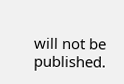will not be published.